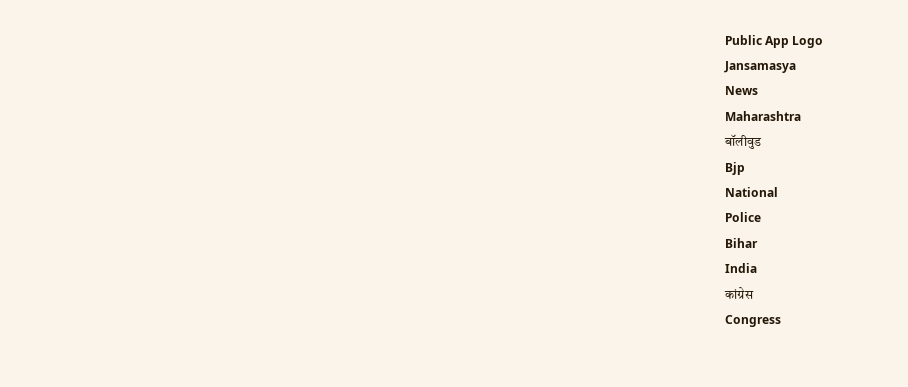Public App Logo
Jansamasya
News
Maharashtra
बॉलीवुड
Bjp
National
Police
Bihar
India
कांग्रेस
Congress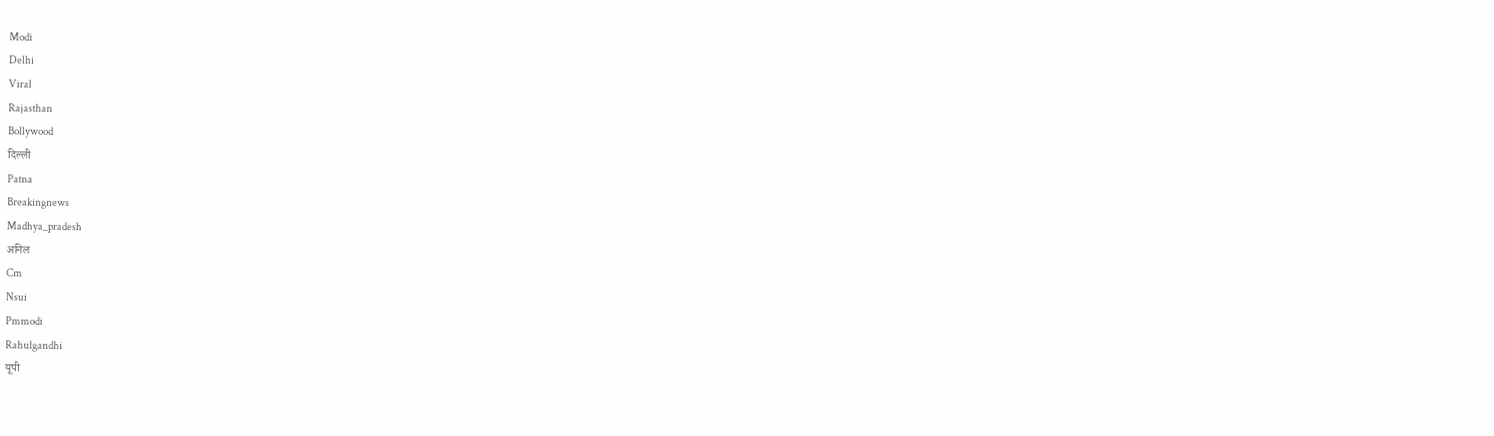Modi
Delhi
Viral
Rajasthan
Bollywood
दिल्ली
Patna
Breakingnews
Madhya_pradesh
अनिल
Cm
Nsui
Pmmodi
Rahulgandhi
यूपी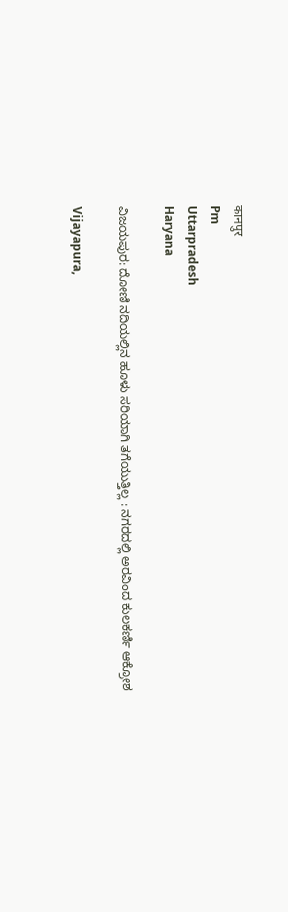कानपुर
Pm
Uttarpradesh
Haryana

ವಿಜಯಪುರ: ದೋಣಿ‌ ನದಿಯಲ್ಲಿನ‌ ಹೂಳು ಸರಿಯಾಗಿ ತಗೆಯುತ್ತಿಲ್ಲ : ನಗರದಲ್ಲಿ ಅರವಿಂದ ಕುಲಕರ್ಣಿ ಆಕ್ರೋಶ

Vijayapura,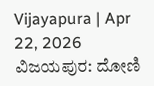Vijayapura | Apr 22, 2026
ವಿಜಯಪುರ: ದೋಣಿ‌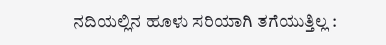ನದಿಯಲ್ಲಿನ‌ ಹೂಳು ಸರಿಯಾಗಿ ತಗೆಯುತ್ತಿಲ್ಲ :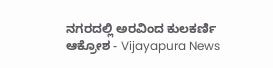ನಗರದಲ್ಲಿ ಅರವಿಂದ ಕುಲಕರ್ಣಿ ಆಕ್ರೋಶ - Vijayapura News